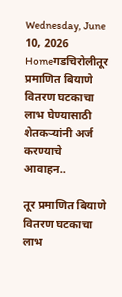Wednesday, June 10, 2026
Homeगडचिरोलीतूर प्रमाणित बियाणे वितरण घटकाचा लाभ घेण्यासाठी शेतकऱ्यांनी अर्ज करण्याचे आवाहन..

तूर प्रमाणित बियाणे वितरण घटकाचा लाभ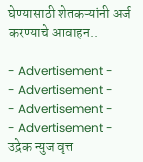घेण्यासाठी शेतकऱ्यांनी अर्ज करण्याचे आवाहन..

- Advertisement -
- Advertisement -
- Advertisement -
- Advertisement -
उद्रेक न्युज वृत्त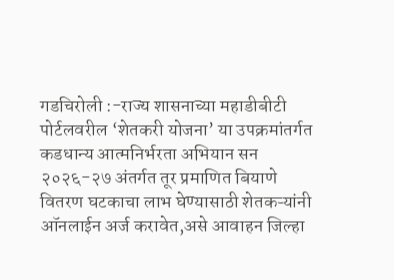गडचिरोली :-राज्य शासनाच्या महाडीबीटी पोर्टलवरील ‘शेतकरी योजना’ या उपक्रमांतर्गत कडधान्य आत्मनिर्भरता अभियान सन २०२६-२७ अंतर्गत तूर प्रमाणित बियाणे वितरण घटकाचा लाभ घेण्यासाठी शेतकऱ्यांनी ऑनलाईन अर्ज करावेत,असे आवाहन जिल्हा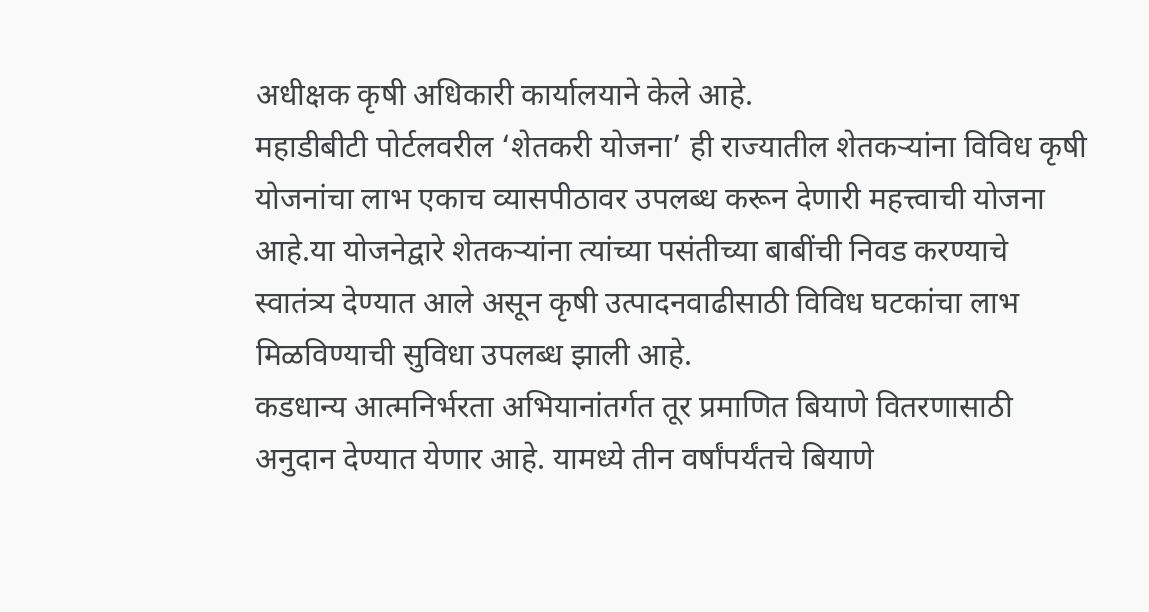अधीक्षक कृषी अधिकारी कार्यालयाने केले आहे.
महाडीबीटी पोर्टलवरील ‘शेतकरी योजना’ ही राज्यातील शेतकऱ्यांना विविध कृषी योजनांचा लाभ एकाच व्यासपीठावर उपलब्ध करून देणारी महत्त्वाची योजना आहे.या योजनेद्वारे शेतकऱ्यांना त्यांच्या पसंतीच्या बाबींची निवड करण्याचे स्वातंत्र्य देण्यात आले असून कृषी उत्पादनवाढीसाठी विविध घटकांचा लाभ मिळविण्याची सुविधा उपलब्ध झाली आहे.
कडधान्य आत्मनिर्भरता अभियानांतर्गत तूर प्रमाणित बियाणे वितरणासाठी अनुदान देण्यात येणार आहे. यामध्ये तीन वर्षांपर्यंतचे बियाणे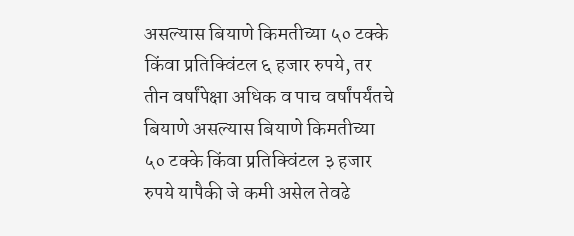असल्यास बियाणे किमतीच्या ५० टक्के किंवा प्रतिक्विंटल ६ हजार रुपये, तर तीन वर्षांपेक्षा अधिक व पाच वर्षांपर्यंतचे बियाणे असल्यास बियाणे किमतीच्या ५० टक्के किंवा प्रतिक्विंटल ३ हजार रुपये यापैकी जे कमी असेल तेवढे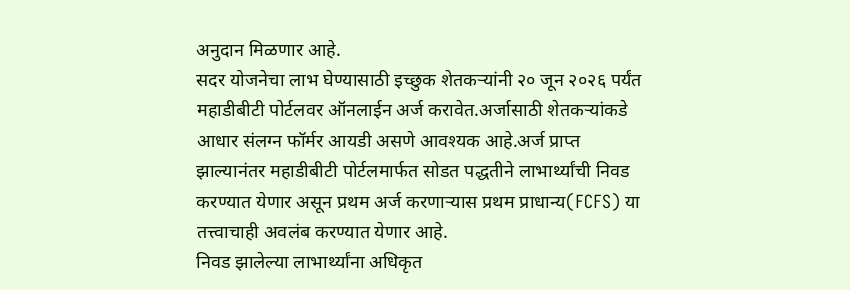अनुदान मिळणार आहे.
सदर योजनेचा लाभ घेण्यासाठी इच्छुक शेतकऱ्यांनी २० जून २०२६ पर्यंत महाडीबीटी पोर्टलवर ऑनलाईन अर्ज करावेत.अर्जासाठी शेतकऱ्यांकडे आधार संलग्न फॉर्मर आयडी असणे आवश्यक आहे.अर्ज प्राप्त झाल्यानंतर महाडीबीटी पोर्टलमार्फत सोडत पद्धतीने लाभार्थ्यांची निवड करण्यात येणार असून प्रथम अर्ज करणाऱ्यास प्रथम प्राधान्य(FCFS) या तत्त्वाचाही अवलंब करण्यात येणार आहे.
निवड झालेल्या लाभार्थ्यांना अधिकृत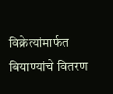विक्रेत्यांमार्फत बियाण्यांचे वितरण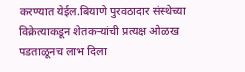करण्यात येईल.बियाणे पुरवठादार संस्थेच्या विक्रेत्याकडून शेतकऱ्यांची प्रत्यक्ष ओळख पडताळूनच लाभ दिला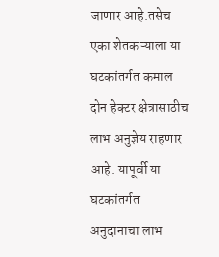जाणार आहे.तसेच एका शेतकऱ्याला या घटकांतर्गत कमाल दोन हेक्टर क्षेत्रासाठीच लाभ अनुज्ञेय राहणार आहे. यापूर्वी या घटकांतर्गत अनुदानाचा लाभ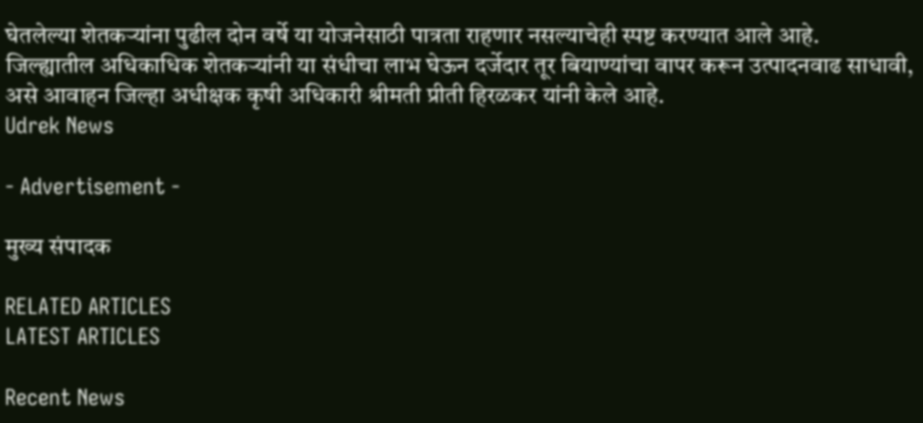घेतलेल्या शेतकऱ्यांना पुढील दोन वर्षे या योजनेसाठी पात्रता राहणार नसल्याचेही स्पष्ट करण्यात आले आहे.
जिल्ह्यातील अधिकाधिक शेतकऱ्यांनी या संधीचा लाभ घेऊन दर्जेदार तूर बियाण्यांचा वापर करून उत्पादनवाढ साधावी, असे आवाहन जिल्हा अधीक्षक कृषी अधिकारी श्रीमती प्रीती हिरळकर यांनी केले आहे.
Udrek News

- Advertisement -

मुख्य संपादक

RELATED ARTICLES
LATEST ARTICLES

Recent News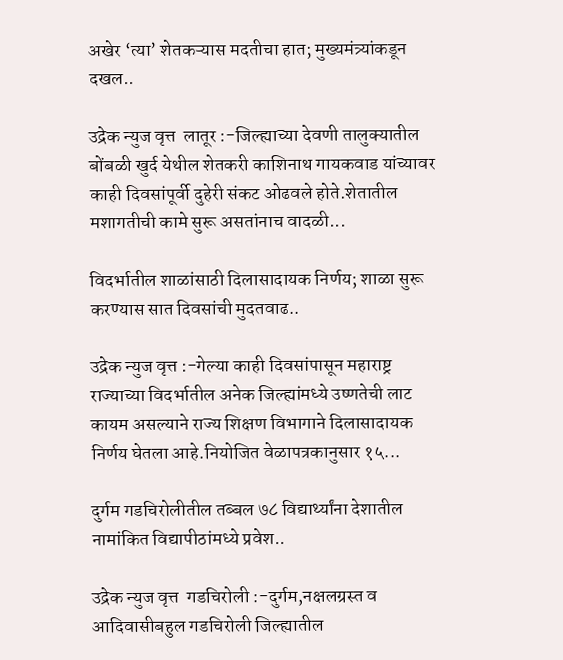अखेर ‘त्या’ शेतकऱ्यास मदतीचा हात; मुख्यमंत्र्यांकडून दखल..

उद्रेक न्युज वृत्त  लातूर :-जिल्ह्याच्या देवणी तालुक्यातील बोंबळी खुर्द येथील शेतकरी काशिनाथ गायकवाड यांच्यावर काही दिवसांपूर्वी दुहेरी संकट ओढवले होते.शेतातील मशागतीची कामे सुरू असतांनाच वादळी...

विदर्भातील शाळांसाठी दिलासादायक निर्णय; शाळा सुरू करण्यास सात दिवसांची मुदतवाढ..

उद्रेक न्युज वृत्त :-गेल्या काही दिवसांपासून महाराष्ट्र राज्याच्या विदर्भातील अनेक जिल्ह्यांमध्ये उष्णतेची लाट कायम असल्याने राज्य शिक्षण विभागाने दिलासादायक निर्णय घेतला आहे.नियोजित वेळापत्रकानुसार १५...

दुर्गम गडचिरोलीतील तब्बल ७८ विद्यार्थ्यांना देशातील नामांकित विद्यापीठांमध्ये प्रवेश..

उद्रेक न्युज वृत्त  गडचिरोली :-दुर्गम,नक्षलग्रस्त व आदिवासीबहुल गडचिरोली जिल्ह्यातील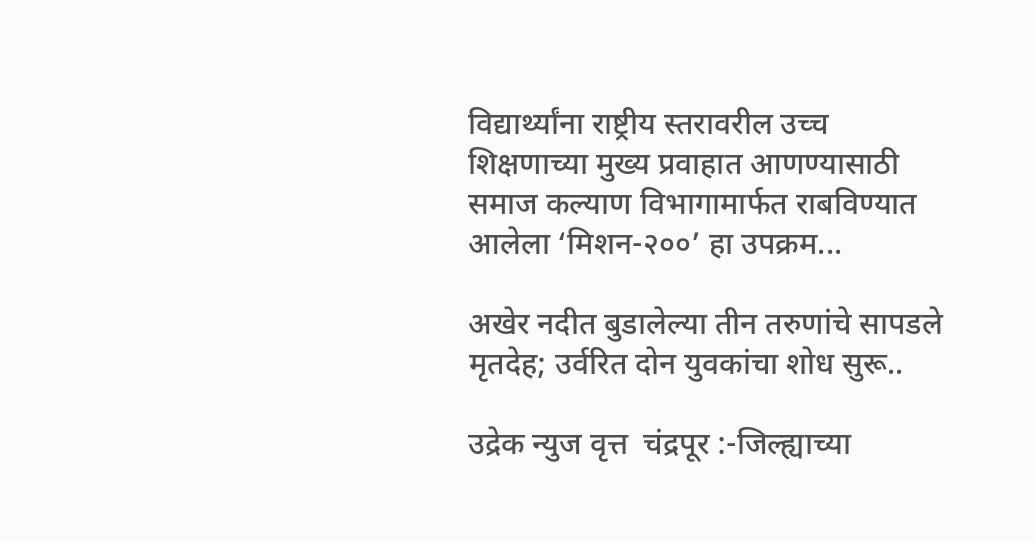विद्यार्थ्यांना राष्ट्रीय स्तरावरील उच्च शिक्षणाच्या मुख्य प्रवाहात आणण्यासाठी समाज कल्याण विभागामार्फत राबविण्यात आलेला ‘मिशन-२००’ हा उपक्रम...

अखेर नदीत बुडालेल्या तीन तरुणांचे सापडले मृतदेह; उर्वरित दोन युवकांचा शोध सुरू..

उद्रेक न्युज वृत्त  चंद्रपूर :-जिल्ह्याच्या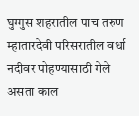घुग्गुस शहरातील पाच तरुण म्हातारदेवी परिसरातील वर्धा नदीवर पोहण्यासाठी गेले असता काल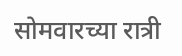सोमवारच्या रात्री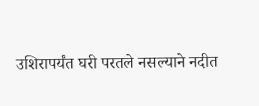उशिरापर्यंत घरी परतले नसल्याने नदीत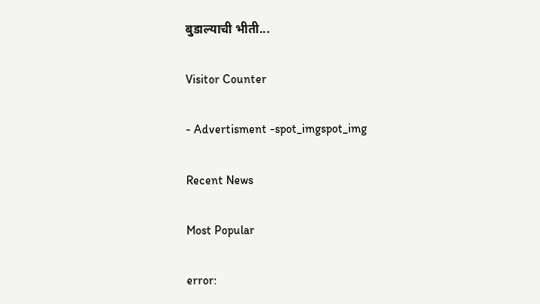बुडाल्याची भीती...

Visitor Counter

- Advertisment -spot_imgspot_img

Recent News

Most Popular

error: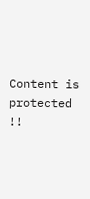Content is protected !!